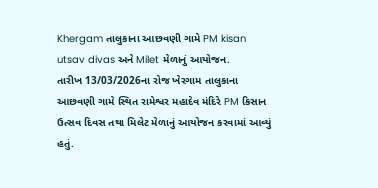Khergam તાલુકાના આછવણી ગામે PM kisan utsav divas અને Milet મેળાનું આયોજન.
તારીખ 13/03/2026ના રોજ ખેરગામ તાલુકાના આછવણી ગામે સ્થિત રામેશ્વર મહાદેવ મંદિરે PM કિસાન ઉત્સવ દિવસ તથા મિલેટ મેળાનું આયોજન કરવામાં આવ્યું હતું.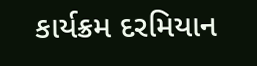કાર્યક્રમ દરમિયાન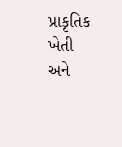પ્રાકૃતિક ખેતી અને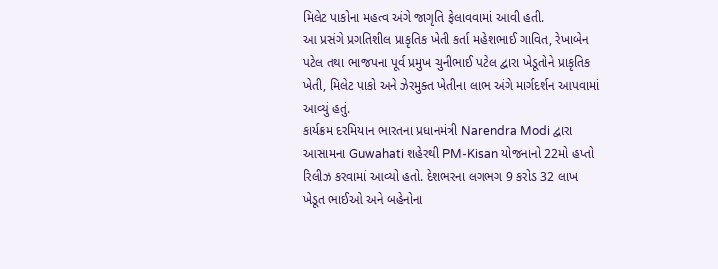મિલેટ પાકોના મહત્વ અંગે જાગૃતિ ફેલાવવામાં આવી હતી.
આ પ્રસંગે પ્રગતિશીલ પ્રાકૃતિક ખેતી કર્તા મહેશભાઈ ગાવિત, રેખાબેન પટેલ તથા ભાજપના પૂર્વ પ્રમુખ ચુનીભાઈ પટેલ દ્વારા ખેડૂતોને પ્રાકૃતિક ખેતી, મિલેટ પાકો અને ઝેરમુક્ત ખેતીના લાભ અંગે માર્ગદર્શન આપવામાં આવ્યું હતું.
કાર્યક્રમ દરમિયાન ભારતના પ્રધાનમંત્રી Narendra Modi દ્વારા આસામના Guwahati શહેરથી PM-Kisan યોજનાનો 22મો હપ્તો રિલીઝ કરવામાં આવ્યો હતો. દેશભરના લગભગ 9 કરોડ 32 લાખ ખેડૂત ભાઈઓ અને બહેનોના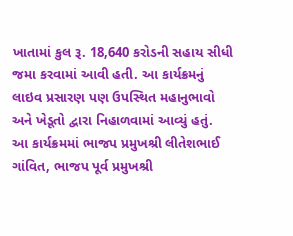ખાતામાં કુલ રૂ. 18,640 કરોડની સહાય સીધી જમા કરવામાં આવી હતી. આ કાર્યક્રમનું લાઇવ પ્રસારણ પણ ઉપસ્થિત મહાનુભાવો અને ખેડૂતો દ્વારા નિહાળવામાં આવ્યું હતું.
આ કાર્યક્રમમાં ભાજપ પ્રમુખશ્રી લીતેશભાઈ ગાંવિત, ભાજપ પૂર્વ પ્રમુખશ્રી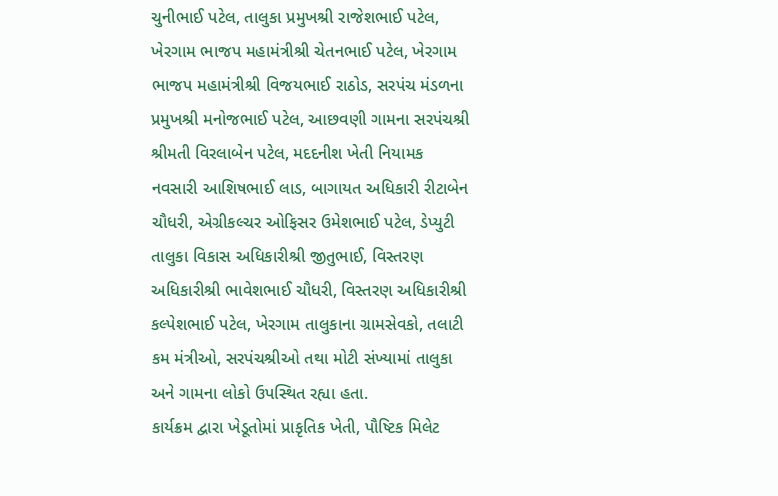ચુનીભાઈ પટેલ, તાલુકા પ્રમુખશ્રી રાજેશભાઈ પટેલ, ખેરગામ ભાજપ મહામંત્રીશ્રી ચેતનભાઈ પટેલ, ખેરગામ ભાજપ મહામંત્રીશ્રી વિજયભાઈ રાઠોડ, સરપંચ મંડળના પ્રમુખશ્રી મનોજભાઈ પટેલ, આછવણી ગામના સરપંચશ્રી શ્રીમતી વિરલાબેન પટેલ, મદદનીશ ખેતી નિયામક નવસારી આશિષભાઈ લાડ, બાગાયત અધિકારી રીટાબેન ચૌધરી, એગ્રીકલ્ચર ઓફિસર ઉમેશભાઈ પટેલ, ડેપ્યુટી તાલુકા વિકાસ અધિકારીશ્રી જીતુભાઈ, વિસ્તરણ અધિકારીશ્રી ભાવેશભાઈ ચૌધરી, વિસ્તરણ અધિકારીશ્રી કલ્પેશભાઈ પટેલ, ખેરગામ તાલુકાના ગ્રામસેવકો, તલાટી કમ મંત્રીઓ, સરપંચશ્રીઓ તથા મોટી સંખ્યામાં તાલુકા અને ગામના લોકો ઉપસ્થિત રહ્યા હતા.
કાર્યક્રમ દ્વારા ખેડૂતોમાં પ્રાકૃતિક ખેતી, પૌષ્ટિક મિલેટ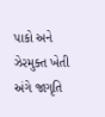પાકો અને ઝેરમુક્ત ખેતી અંગે જાગૃતિ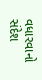વધારવાનો સંદેશ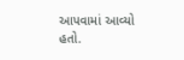આપવામાં આવ્યો હતો.